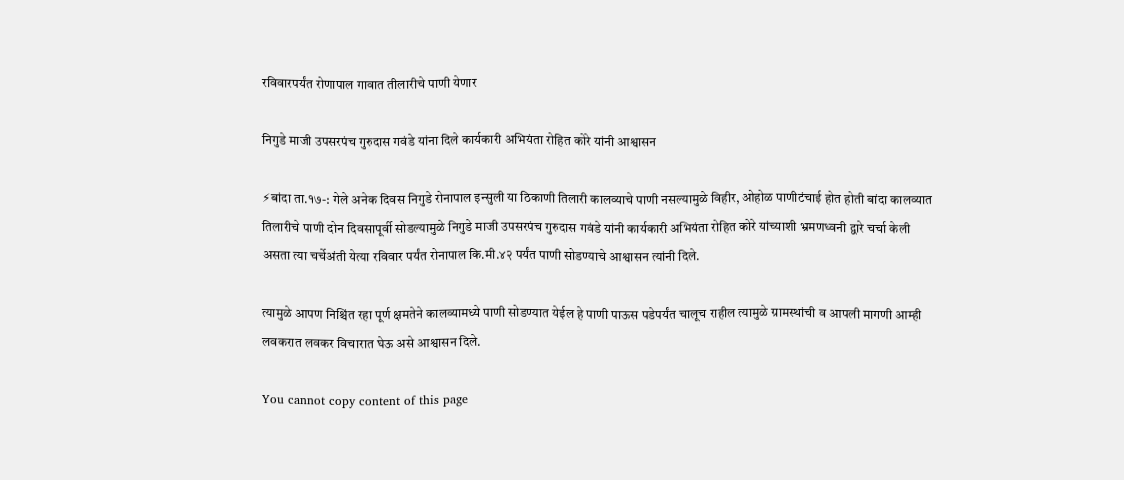रविवारपर्यंत रोणापाल गावात तीलारीचे पाणी येणार

निगुडे माजी उपसरपंच गुरुदास गवंडे यांना दिले कार्यकारी अभियंता रोहित कोरे यांनी आश्वासन

⚡बांदा ता.१७-: गेले अनेक दिवस निगुडे रोनापाल इन्सुली या ठिकाणी तिलारी कालव्याचे पाणी नसल्यामुळे विहीर, ओहोळ पाणीटंचाई होत होती बांदा कालव्यात तिलारीचे पाणी दोन दिवसापूर्वी सोडल्यामुळे निगुडे माजी उपसरपंच गुरुदास गवंडे यांनी कार्यकारी अभियंता रोहित कोरे यांच्याशी भ्रमणध्वनी द्वारे चर्चा केली असता त्या चर्चेअंती येत्या रविवार पर्यंत रोनापाल कि.मी.४२ पर्यंत पाणी सोडण्याचे आश्वासन त्यांनी दिले.

त्यामुळे आपण निश्चिंत रहा पूर्ण क्षमतेने कालव्यामध्ये पाणी सोडण्यात येईल हे पाणी पाऊस पडेपर्यंत चालूच राहील त्यामुळे ग्रामस्थांची व आपली मागणी आम्ही लवकरात लवकर विचारात घेऊ असे आश्वासन दिले.

You cannot copy content of this page